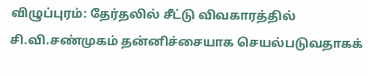விழுப்புரம்: தேர்தலில் சீட்டு விவகாரத்தில் சி.வி.சண்முகம் தன்னிச்சையாக செயல்படுவதாகக்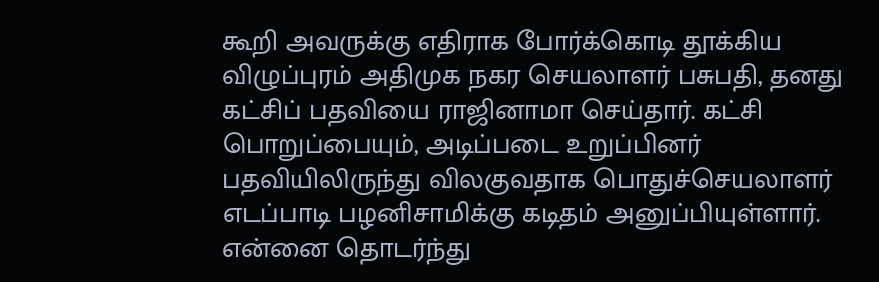கூறி அவருக்கு எதிராக போர்க்கொடி தூக்கிய விழுப்புரம் அதிமுக நகர செயலாளர் பசுபதி, தனது கட்சிப் பதவியை ராஜினாமா செய்தார். கட்சி பொறுப்பையும், அடிப்படை உறுப்பினர் பதவியிலிருந்து விலகுவதாக பொதுச்செயலாளர் எடப்பாடி பழனிசாமிக்கு கடிதம் அனுப்பியுள்ளார். என்னை தொடர்ந்து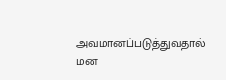அவமானப்படுத்துவதால் மன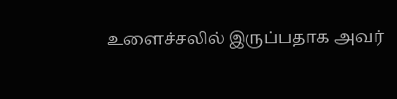உளைச்சலில் இருப்பதாக அவர்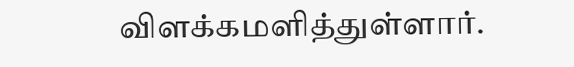விளக்கமளித்துள்ளார்.